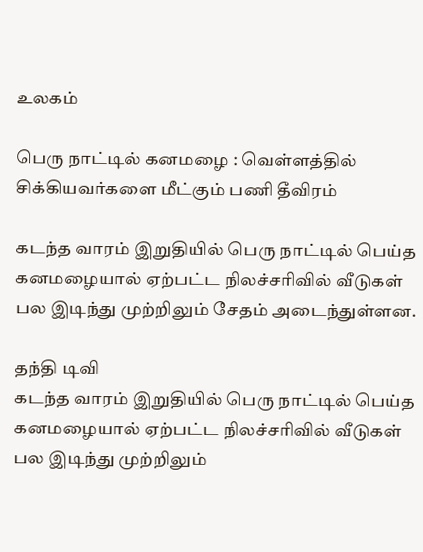உலகம்

பெரு நாட்டில் கனமழை : வெள்ளத்தில் சிக்கியவர்களை மீட்கும் பணி தீவிரம்

கடந்த வாரம் இறுதியில் பெரு நாட்டில் பெய்த கனமழையால் ஏற்பட்ட நிலச்சரிவில் வீடுகள் பல இடிந்து முற்றிலும் சேதம் அடைந்துள்ளன.

தந்தி டிவி
கடந்த வாரம் இறுதியில் பெரு நாட்டில் பெய்த கனமழையால் ஏற்பட்ட நிலச்சரிவில் வீடுகள் பல இடிந்து முற்றிலும்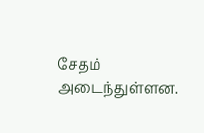சேதம் அடைந்துள்ளன.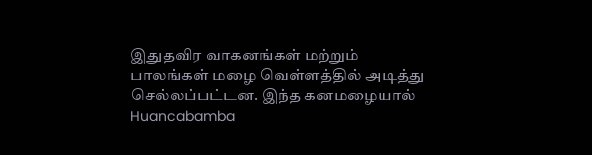இதுதவிர வாகனங்கள் மற்றும் பாலங்கள் மழை வெள்ளத்தில் அடித்து செல்லப்பட்டன. இந்த கனமழையால் Huancabamba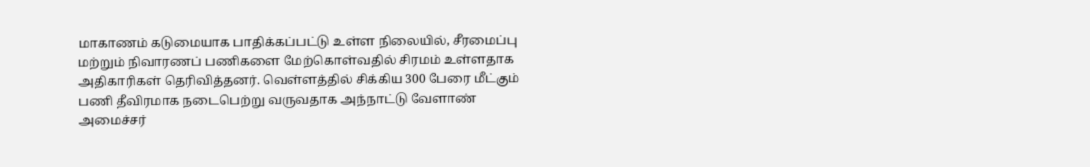மாகாணம் கடுமையாக பாதிக்கப்பட்டு உள்ள நிலையில், சீரமைப்பு மற்றும் நிவாரணப் பணிகளை மேற்கொள்வதில் சிரமம் உள்ளதாக அதிகாரிகள் தெரிவித்தனர். வெள்ளத்தில் சிக்கிய 300 பேரை மீட்கும் பணி தீவிரமாக நடைபெற்று வருவதாக அந்நாட்டு வேளாண் அமைச்சர்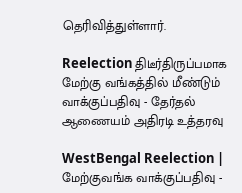தெரிவித்துள்ளார்.

Reelection திடீர்திருப்பமாக மேற்கு வங்கத்தில் மீண்டும் வாக்குப்பதிவு - தேர்தல் ஆணையம் அதிரடி உத்தரவு

WestBengal Reelection | மேற்குவங்க வாக்குப்பதிவு -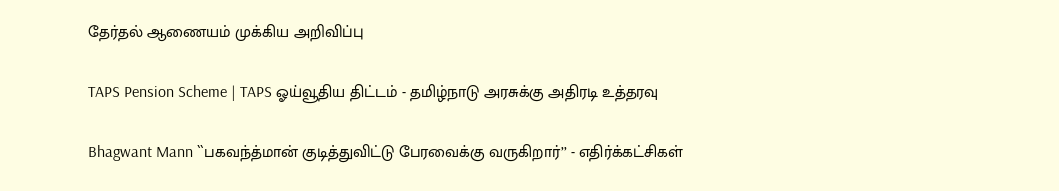தேர்தல் ஆணையம் முக்கிய அறிவிப்பு

TAPS Pension Scheme | TAPS ஓய்வூதிய திட்டம் - தமிழ்நாடு அரசுக்கு அதிரடி உத்தரவு

Bhagwant Mann ``பகவந்த்மான் குடித்துவிட்டு பேரவைக்கு வருகிறார்’’ - எதிர்க்கட்சிகள்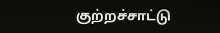குற்றச்சாட்டு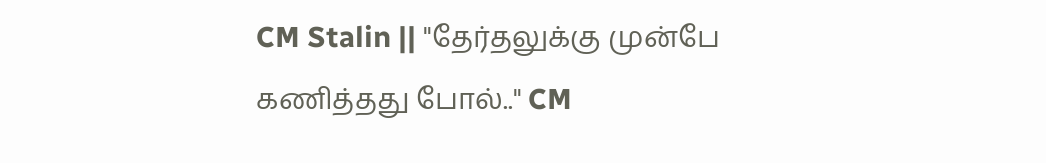CM Stalin || "தேர்தலுக்கு முன்பே கணித்தது போல்.." CM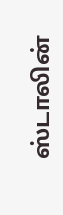ஸ்டாலின்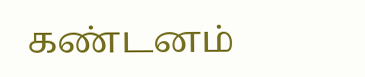கண்டனம்